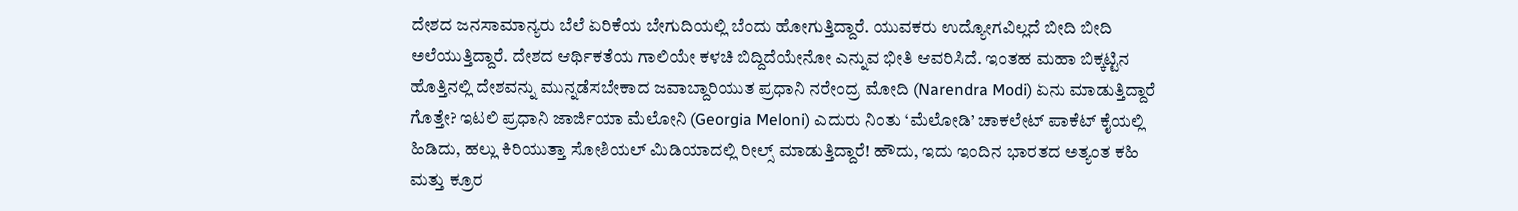ದೇಶದ ಜನಸಾಮಾನ್ಯರು ಬೆಲೆ ಏರಿಕೆಯ ಬೇಗುದಿಯಲ್ಲಿ ಬೆಂದು ಹೋಗುತ್ತಿದ್ದಾರೆ. ಯುವಕರು ಉದ್ಯೋಗವಿಲ್ಲದೆ ಬೀದಿ ಬೀದಿ ಅಲೆಯುತ್ತಿದ್ದಾರೆ. ದೇಶದ ಆರ್ಥಿಕತೆಯ ಗಾಲಿಯೇ ಕಳಚಿ ಬಿದ್ದಿದೆಯೇನೋ ಎನ್ನುವ ಭೀತಿ ಆವರಿಸಿದೆ. ಇಂತಹ ಮಹಾ ಬಿಕ್ಕಟ್ಟಿನ ಹೊತ್ತಿನಲ್ಲಿ ದೇಶವನ್ನು ಮುನ್ನಡೆಸಬೇಕಾದ ಜವಾಬ್ದಾರಿಯುತ ಪ್ರಧಾನಿ ನರೇಂದ್ರ ಮೋದಿ (Narendra Modi) ಏನು ಮಾಡುತ್ತಿದ್ದಾರೆ ಗೊತ್ತೇ? ಇಟಲಿ ಪ್ರಧಾನಿ ಜಾರ್ಜಿಯಾ ಮೆಲೋನಿ (Georgia Meloni) ಎದುರು ನಿಂತು ‘ಮೆಲೋಡಿ’ ಚಾಕಲೇಟ್ ಪಾಕೆಟ್ ಕೈಯಲ್ಲಿ ಹಿಡಿದು, ಹಲ್ಲು ಕಿರಿಯುತ್ತಾ ಸೋಶಿಯಲ್ ಮಿಡಿಯಾದಲ್ಲಿ ರೀಲ್ಸ್ ಮಾಡುತ್ತಿದ್ದಾರೆ! ಹೌದು, ಇದು ಇಂದಿನ ಭಾರತದ ಅತ್ಯಂತ ಕಹಿ ಮತ್ತು ಕ್ರೂರ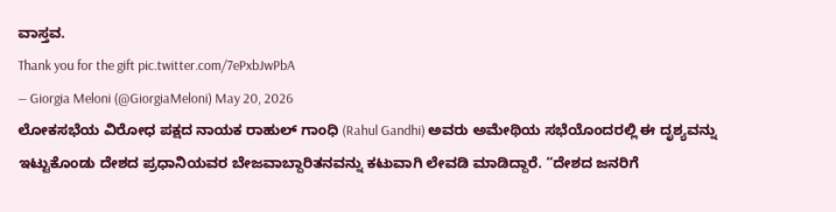ವಾಸ್ತವ.
Thank you for the gift pic.twitter.com/7ePxbJwPbA
— Giorgia Meloni (@GiorgiaMeloni) May 20, 2026
ಲೋಕಸಭೆಯ ವಿರೋಧ ಪಕ್ಷದ ನಾಯಕ ರಾಹುಲ್ ಗಾಂಧಿ (Rahul Gandhi) ಅವರು ಅಮೇಥಿಯ ಸಭೆಯೊಂದರಲ್ಲಿ ಈ ದೃಶ್ಯವನ್ನು ಇಟ್ಟುಕೊಂಡು ದೇಶದ ಪ್ರಧಾನಿಯವರ ಬೇಜವಾಬ್ದಾರಿತನವನ್ನು ಕಟುವಾಗಿ ಲೇವಡಿ ಮಾಡಿದ್ದಾರೆ. “ದೇಶದ ಜನರಿಗೆ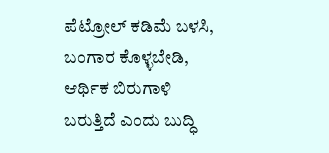ಪೆಟ್ರೋಲ್ ಕಡಿಮೆ ಬಳಸಿ, ಬಂಗಾರ ಕೊಳ್ಳಬೇಡಿ, ಆರ್ಥಿಕ ಬಿರುಗಾಳಿ ಬರುತ್ತಿದೆ ಎಂದು ಬುದ್ಧಿ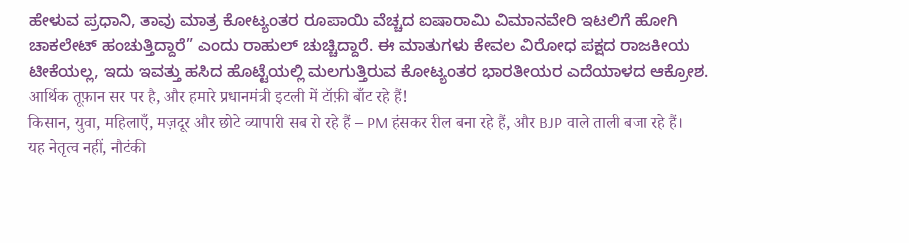ಹೇಳುವ ಪ್ರಧಾನಿ, ತಾವು ಮಾತ್ರ ಕೋಟ್ಯಂತರ ರೂಪಾಯಿ ವೆಚ್ಚದ ಐಷಾರಾಮಿ ವಿಮಾನವೇರಿ ಇಟಲಿಗೆ ಹೋಗಿ ಚಾಕಲೇಟ್ ಹಂಚುತ್ತಿದ್ದಾರೆ” ಎಂದು ರಾಹುಲ್ ಚುಚ್ಚಿದ್ದಾರೆ. ಈ ಮಾತುಗಳು ಕೇವಲ ವಿರೋಧ ಪಕ್ಷದ ರಾಜಕೀಯ ಟೀಕೆಯಲ್ಲ, ಇದು ಇವತ್ತು ಹಸಿದ ಹೊಟ್ಟೆಯಲ್ಲಿ ಮಲಗುತ್ತಿರುವ ಕೋಟ್ಯಂತರ ಭಾರತೀಯರ ಎದೆಯಾಳದ ಆಕ್ರೋಶ.
आर्थिक तूफ़ान सर पर है, और हमारे प्रधानमंत्री इटली में टॉफ़ी बाँट रहे हैं!
किसान, युवा, महिलाएँ, मज़दूर और छोटे व्यापारी सब रो रहे हैं – PM हंसकर रील बना रहे हैं, और BJP वाले ताली बजा रहे हैं।
यह नेतृत्व नहीं, नौटंकी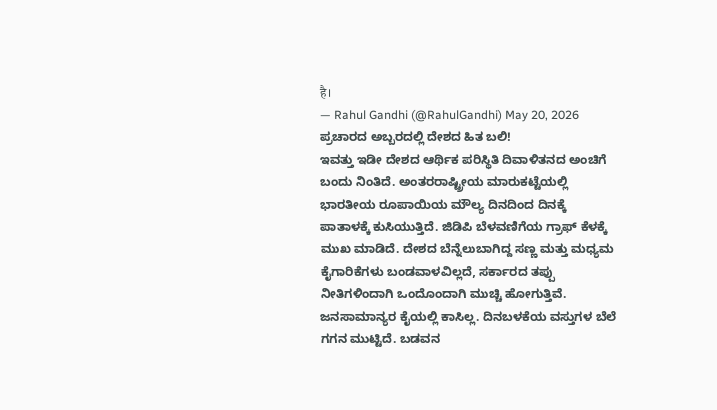है।
— Rahul Gandhi (@RahulGandhi) May 20, 2026
ಪ್ರಚಾರದ ಅಬ್ಬರದಲ್ಲಿ ದೇಶದ ಹಿತ ಬಲಿ!
ಇವತ್ತು ಇಡೀ ದೇಶದ ಆರ್ಥಿಕ ಪರಿಸ್ಥಿತಿ ದಿವಾಳಿತನದ ಅಂಚಿಗೆ ಬಂದು ನಿಂತಿದೆ. ಅಂತರರಾಷ್ಟ್ರೀಯ ಮಾರುಕಟ್ಟೆಯಲ್ಲಿ ಭಾರತೀಯ ರೂಪಾಯಿಯ ಮೌಲ್ಯ ದಿನದಿಂದ ದಿನಕ್ಕೆ ಪಾತಾಳಕ್ಕೆ ಕುಸಿಯುತ್ತಿದೆ. ಜಿಡಿಪಿ ಬೆಳವಣಿಗೆಯ ಗ್ರಾಫ್ ಕೆಳಕ್ಕೆ ಮುಖ ಮಾಡಿದೆ. ದೇಶದ ಬೆನ್ನೆಲುಬಾಗಿದ್ದ ಸಣ್ಣ ಮತ್ತು ಮಧ್ಯಮ ಕೈಗಾರಿಕೆಗಳು ಬಂಡವಾಳವಿಲ್ಲದೆ, ಸರ್ಕಾರದ ತಪ್ಪು ನೀತಿಗಳಿಂದಾಗಿ ಒಂದೊಂದಾಗಿ ಮುಚ್ಚಿ ಹೋಗುತ್ತಿವೆ. ಜನಸಾಮಾನ್ಯರ ಕೈಯಲ್ಲಿ ಕಾಸಿಲ್ಲ. ದಿನಬಳಕೆಯ ವಸ್ತುಗಳ ಬೆಲೆ ಗಗನ ಮುಟ್ಟಿದೆ. ಬಡವನ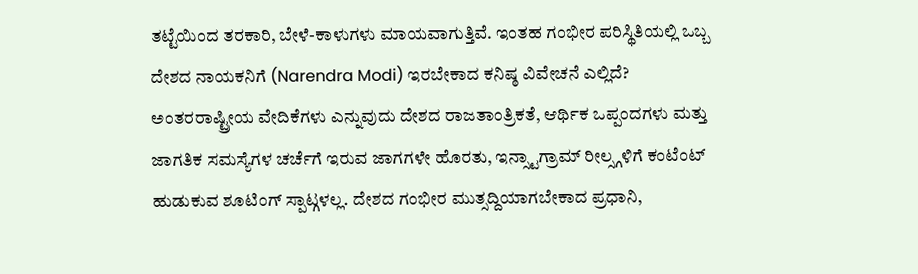ತಟ್ಟೆಯಿಂದ ತರಕಾರಿ, ಬೇಳೆ-ಕಾಳುಗಳು ಮಾಯವಾಗುತ್ತಿವೆ. ಇಂತಹ ಗಂಭೀರ ಪರಿಸ್ಥಿತಿಯಲ್ಲಿ ಒಬ್ಬ ದೇಶದ ನಾಯಕನಿಗೆ (Narendra Modi) ಇರಬೇಕಾದ ಕನಿಷ್ಠ ವಿವೇಚನೆ ಎಲ್ಲಿದೆ?
ಅಂತರರಾಷ್ಟ್ರೀಯ ವೇದಿಕೆಗಳು ಎನ್ನುವುದು ದೇಶದ ರಾಜತಾಂತ್ರಿಕತೆ, ಆರ್ಥಿಕ ಒಪ್ಪಂದಗಳು ಮತ್ತು ಜಾಗತಿಕ ಸಮಸ್ಯೆಗಳ ಚರ್ಚೆಗೆ ಇರುವ ಜಾಗಗಳೇ ಹೊರತು, ಇನ್ಸ್ಟಾಗ್ರಾಮ್ ರೀಲ್ಸ್ಗಳಿಗೆ ಕಂಟೆಂಟ್ ಹುಡುಕುವ ಶೂಟಿಂಗ್ ಸ್ಪಾಟ್ಗಳಲ್ಲ. ದೇಶದ ಗಂಭೀರ ಮುತ್ಸದ್ದಿಯಾಗಬೇಕಾದ ಪ್ರಧಾನಿ,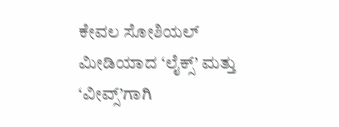ಕೇವಲ ಸೋಶಿಯಲ್ ಮೀಡಿಯಾದ ‘ಲೈಕ್ಸ್’ ಮತ್ತು ‘ವೀವ್ಸ್’ಗಾಗಿ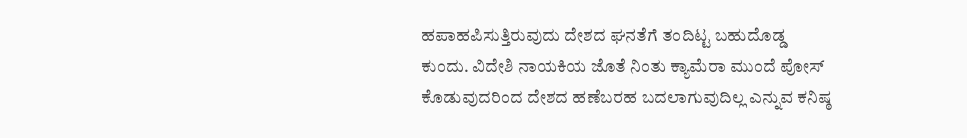ಹಪಾಹಪಿಸುತ್ತಿರುವುದು ದೇಶದ ಘನತೆಗೆ ತಂದಿಟ್ಟ ಬಹುದೊಡ್ಡ ಕುಂದು. ವಿದೇಶಿ ನಾಯಕಿಯ ಜೊತೆ ನಿಂತು ಕ್ಯಾಮೆರಾ ಮುಂದೆ ಪೋಸ್ ಕೊಡುವುದರಿಂದ ದೇಶದ ಹಣೆಬರಹ ಬದಲಾಗುವುದಿಲ್ಲ ಎನ್ನುವ ಕನಿಷ್ಠ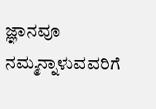ಜ್ಞಾನವೂ ನಮ್ಮನ್ನಾಳುವವರಿಗೆ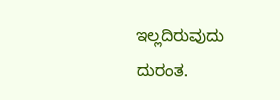ಇಲ್ಲದಿರುವುದು ದುರಂತ.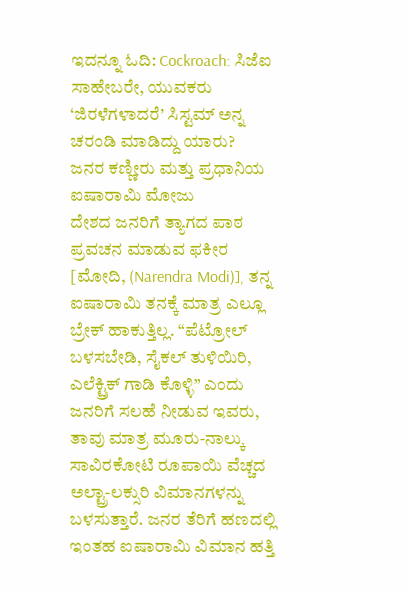ಇದನ್ನೂ ಓದಿ: Cockroach: ಸಿಜೆಐ ಸಾಹೇಬರೇ, ಯುವಕರು ‘ಜಿರಳೆಗಳಾದರೆ’ ಸಿಸ್ಟಮ್ ಅನ್ನ ಚರಂಡಿ ಮಾಡಿದ್ದು ಯಾರು?
ಜನರ ಕಣ್ಣೀರು ಮತ್ತು ಪ್ರಧಾನಿಯ ಐಷಾರಾಮಿ ಮೋಜು
ದೇಶದ ಜನರಿಗೆ ತ್ಯಾಗದ ಪಾಠ ಪ್ರವಚನ ಮಾಡುವ ಫಕೀರ [ಮೋದಿ, (Narendra Modi)], ತನ್ನ ಐಷಾರಾಮಿ ತನಕ್ಕೆ ಮಾತ್ರ ಎಲ್ಲೂ ಬ್ರೇಕ್ ಹಾಕುತ್ತಿಲ್ಲ. “ಪೆಟ್ರೋಲ್ ಬಳಸಬೇಡಿ, ಸೈಕಲ್ ತುಳಿಯಿರಿ, ಎಲೆಕ್ಟ್ರಿಕ್ ಗಾಡಿ ಕೊಳ್ಳಿ” ಎಂದು ಜನರಿಗೆ ಸಲಹೆ ನೀಡುವ ಇವರು, ತಾವು ಮಾತ್ರ ಮೂರು-ನಾಲ್ಕು ಸಾವಿರಕೋಟಿ ರೂಪಾಯಿ ವೆಚ್ಚದ ಅಲ್ಟ್ರಾ-ಲಕ್ಸುರಿ ವಿಮಾನಗಳನ್ನು ಬಳಸುತ್ತಾರೆ. ಜನರ ತೆರಿಗೆ ಹಣದಲ್ಲಿ ಇಂತಹ ಐಷಾರಾಮಿ ವಿಮಾನ ಹತ್ತಿ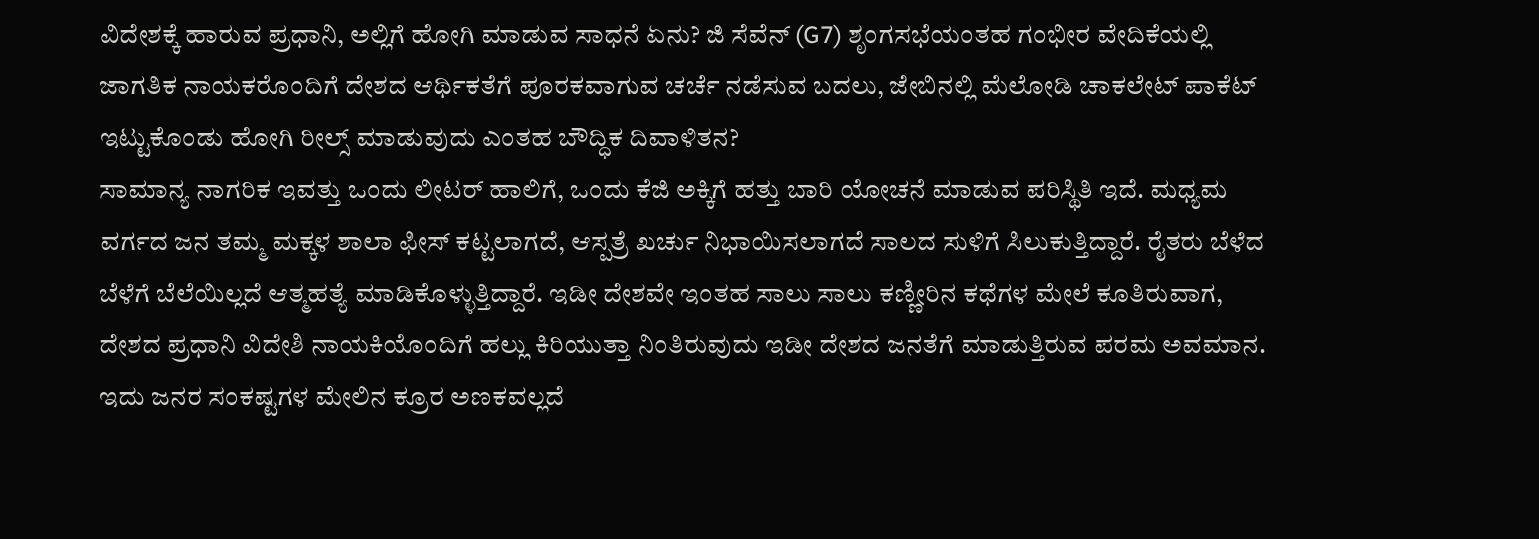ವಿದೇಶಕ್ಕೆ ಹಾರುವ ಪ್ರಧಾನಿ, ಅಲ್ಲಿಗೆ ಹೋಗಿ ಮಾಡುವ ಸಾಧನೆ ಏನು? ಜಿ ಸೆವೆನ್ (G7) ಶೃಂಗಸಭೆಯಂತಹ ಗಂಭೀರ ವೇದಿಕೆಯಲ್ಲಿ ಜಾಗತಿಕ ನಾಯಕರೊಂದಿಗೆ ದೇಶದ ಆರ್ಥಿಕತೆಗೆ ಪೂರಕವಾಗುವ ಚರ್ಚೆ ನಡೆಸುವ ಬದಲು, ಜೇಬಿನಲ್ಲಿ ಮೆಲೋಡಿ ಚಾಕಲೇಟ್ ಪಾಕೆಟ್ ಇಟ್ಟುಕೊಂಡು ಹೋಗಿ ರೀಲ್ಸ್ ಮಾಡುವುದು ಎಂತಹ ಬೌದ್ಧಿಕ ದಿವಾಳಿತನ?
ಸಾಮಾನ್ಯ ನಾಗರಿಕ ಇವತ್ತು ಒಂದು ಲೀಟರ್ ಹಾಲಿಗೆ, ಒಂದು ಕೆಜಿ ಅಕ್ಕಿಗೆ ಹತ್ತು ಬಾರಿ ಯೋಚನೆ ಮಾಡುವ ಪರಿಸ್ಥಿತಿ ಇದೆ. ಮಧ್ಯಮ ವರ್ಗದ ಜನ ತಮ್ಮ ಮಕ್ಕಳ ಶಾಲಾ ಫೀಸ್ ಕಟ್ಟಲಾಗದೆ, ಆಸ್ಪತ್ರೆ ಖರ್ಚು ನಿಭಾಯಿಸಲಾಗದೆ ಸಾಲದ ಸುಳಿಗೆ ಸಿಲುಕುತ್ತಿದ್ದಾರೆ. ರೈತರು ಬೆಳೆದ ಬೆಳೆಗೆ ಬೆಲೆಯಿಲ್ಲದೆ ಆತ್ಮಹತ್ಯೆ ಮಾಡಿಕೊಳ್ಳುತ್ತಿದ್ದಾರೆ. ಇಡೀ ದೇಶವೇ ಇಂತಹ ಸಾಲು ಸಾಲು ಕಣ್ಣೀರಿನ ಕಥೆಗಳ ಮೇಲೆ ಕೂತಿರುವಾಗ, ದೇಶದ ಪ್ರಧಾನಿ ವಿದೇಶಿ ನಾಯಕಿಯೊಂದಿಗೆ ಹಲ್ಲು ಕಿರಿಯುತ್ತಾ ನಿಂತಿರುವುದು ಇಡೀ ದೇಶದ ಜನತೆಗೆ ಮಾಡುತ್ತಿರುವ ಪರಮ ಅವಮಾನ. ಇದು ಜನರ ಸಂಕಷ್ಟಗಳ ಮೇಲಿನ ಕ್ರೂರ ಅಣಕವಲ್ಲದೆ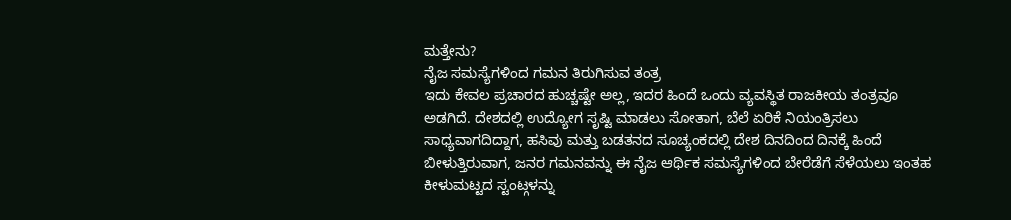ಮತ್ತೇನು?
ನೈಜ ಸಮಸ್ಯೆಗಳಿಂದ ಗಮನ ತಿರುಗಿಸುವ ತಂತ್ರ
ಇದು ಕೇವಲ ಪ್ರಚಾರದ ಹುಚ್ಚಷ್ಟೇ ಅಲ್ಲ, ಇದರ ಹಿಂದೆ ಒಂದು ವ್ಯವಸ್ಥಿತ ರಾಜಕೀಯ ತಂತ್ರವೂ ಅಡಗಿದೆ. ದೇಶದಲ್ಲಿ ಉದ್ಯೋಗ ಸೃಷ್ಟಿ ಮಾಡಲು ಸೋತಾಗ, ಬೆಲೆ ಏರಿಕೆ ನಿಯಂತ್ರಿಸಲು ಸಾಧ್ಯವಾಗದಿದ್ದಾಗ, ಹಸಿವು ಮತ್ತು ಬಡತನದ ಸೂಚ್ಯಂಕದಲ್ಲಿ ದೇಶ ದಿನದಿಂದ ದಿನಕ್ಕೆ ಹಿಂದೆ ಬೀಳುತ್ತಿರುವಾಗ, ಜನರ ಗಮನವನ್ನು ಈ ನೈಜ ಆರ್ಥಿಕ ಸಮಸ್ಯೆಗಳಿಂದ ಬೇರೆಡೆಗೆ ಸೆಳೆಯಲು ಇಂತಹ ಕೀಳುಮಟ್ಟದ ಸ್ಟಂಟ್ಗಳನ್ನು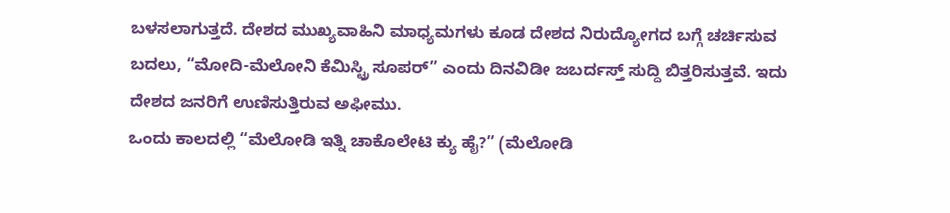ಬಳಸಲಾಗುತ್ತದೆ. ದೇಶದ ಮುಖ್ಯವಾಹಿನಿ ಮಾಧ್ಯಮಗಳು ಕೂಡ ದೇಶದ ನಿರುದ್ಯೋಗದ ಬಗ್ಗೆ ಚರ್ಚಿಸುವ ಬದಲು, “ಮೋದಿ-ಮೆಲೋನಿ ಕೆಮಿಸ್ಟ್ರಿ ಸೂಪರ್” ಎಂದು ದಿನವಿಡೀ ಜಬರ್ದಸ್ತ್ ಸುದ್ದಿ ಬಿತ್ತರಿಸುತ್ತವೆ. ಇದು ದೇಶದ ಜನರಿಗೆ ಉಣಿಸುತ್ತಿರುವ ಅಫೀಮು.
ಒಂದು ಕಾಲದಲ್ಲಿ “ಮೆಲೋಡಿ ಇತ್ನಿ ಚಾಕೊಲೇಟಿ ಕ್ಯು ಹೈ?” (ಮೆಲೋಡಿ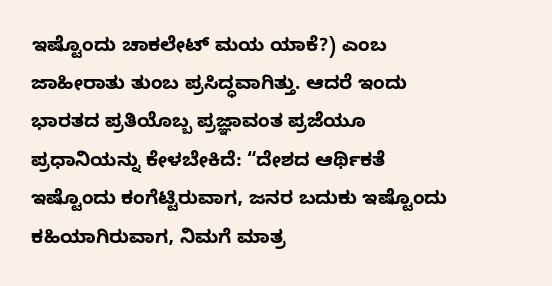ಇಷ್ಟೊಂದು ಚಾಕಲೇಟ್ ಮಯ ಯಾಕೆ?) ಎಂಬ ಜಾಹೀರಾತು ತುಂಬ ಪ್ರಸಿದ್ಧವಾಗಿತ್ತು. ಆದರೆ ಇಂದು ಭಾರತದ ಪ್ರತಿಯೊಬ್ಬ ಪ್ರಜ್ಞಾವಂತ ಪ್ರಜೆಯೂ ಪ್ರಧಾನಿಯನ್ನು ಕೇಳಬೇಕಿದೆ: “ದೇಶದ ಆರ್ಥಿಕತೆ ಇಷ್ಟೊಂದು ಕಂಗೆಟ್ಟಿರುವಾಗ, ಜನರ ಬದುಕು ಇಷ್ಟೊಂದು ಕಹಿಯಾಗಿರುವಾಗ, ನಿಮಗೆ ಮಾತ್ರ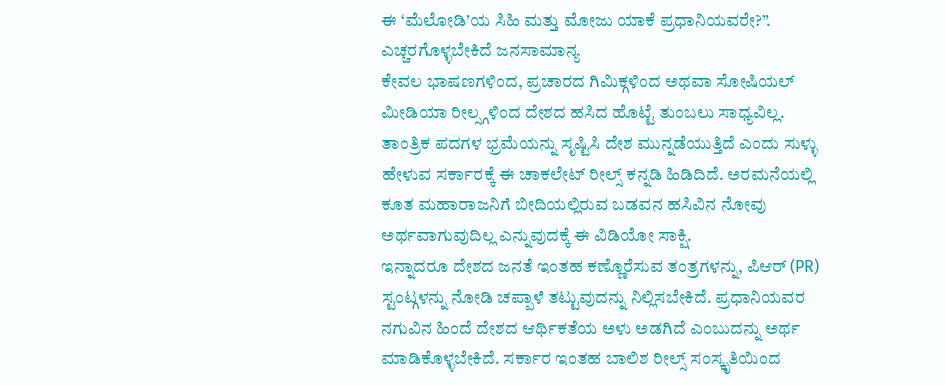ಈ ‘ಮೆಲೋಡಿ’ಯ ಸಿಹಿ ಮತ್ತು ಮೋಜು ಯಾಕೆ ಪ್ರಧಾನಿಯವರೇ?”.
ಎಚ್ಚರಗೊಳ್ಳಬೇಕಿದೆ ಜನಸಾಮಾನ್ಯ
ಕೇವಲ ಭಾಷಣಗಳಿಂದ, ಪ್ರಚಾರದ ಗಿಮಿಕ್ಗಳಿಂದ ಅಥವಾ ಸೋಷಿಯಲ್ ಮೀಡಿಯಾ ರೀಲ್ಸ್ಗಳಿಂದ ದೇಶದ ಹಸಿದ ಹೊಟ್ಟೆ ತುಂಬಲು ಸಾಧ್ಯವಿಲ್ಲ. ತಾಂತ್ರಿಕ ಪದಗಳ ಭ್ರಮೆಯನ್ನು ಸೃಷ್ಟಿಸಿ ದೇಶ ಮುನ್ನಡೆಯುತ್ತಿದೆ ಎಂದು ಸುಳ್ಳು ಹೇಳುವ ಸರ್ಕಾರಕ್ಕೆ ಈ ಚಾಕಲೇಟ್ ರೀಲ್ಸ್ ಕನ್ನಡಿ ಹಿಡಿದಿದೆ. ಅರಮನೆಯಲ್ಲಿ ಕೂತ ಮಹಾರಾಜನಿಗೆ ಬೀದಿಯಲ್ಲಿರುವ ಬಡವನ ಹಸಿವಿನ ನೋವು ಅರ್ಥವಾಗುವುದಿಲ್ಲ ಎನ್ನುವುದಕ್ಕೆ ಈ ವಿಡಿಯೋ ಸಾಕ್ಷಿ.
ಇನ್ನಾದರೂ ದೇಶದ ಜನತೆ ಇಂತಹ ಕಣ್ಣೊರೆಸುವ ತಂತ್ರಗಳನ್ನು, ಪಿಆರ್ (PR) ಸ್ಟಂಟ್ಗಳನ್ನು ನೋಡಿ ಚಪ್ಪಾಳೆ ತಟ್ಟುವುದನ್ನು ನಿಲ್ಲಿಸಬೇಕಿದೆ. ಪ್ರಧಾನಿಯವರ ನಗುವಿನ ಹಿಂದೆ ದೇಶದ ಆರ್ಥಿಕತೆಯ ಅಳು ಅಡಗಿದೆ ಎಂಬುದನ್ನು ಅರ್ಥ ಮಾಡಿಕೊಳ್ಳಬೇಕಿದೆ. ಸರ್ಕಾರ ಇಂತಹ ಬಾಲಿಶ ರೀಲ್ಸ್ ಸಂಸ್ಕೃತಿಯಿಂದ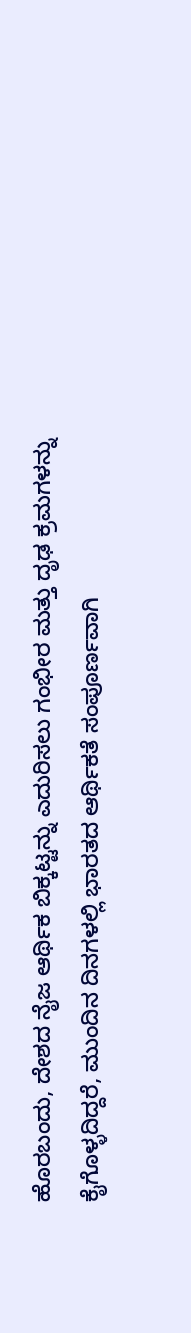ಹೊರಬಂದು, ದೇಶದ ನೈಜ ಆರ್ಥಿಕ ಬಿಕ್ಕಟ್ಟನ್ನು ಎದುರಿಸಲು ಗಂಭೀರ ಮತ್ತು ದೃಢ ಕ್ರಮಗಳನ್ನು ಕೈಗೊಳ್ಳದಿದ್ದರೆ, ಮುಂದಿನ ದಿನಗಳಲ್ಲಿ ಭಾರತದ ಆರ್ಥಿಕತೆ ಸಂಪೂರ್ಣವಾಗಿ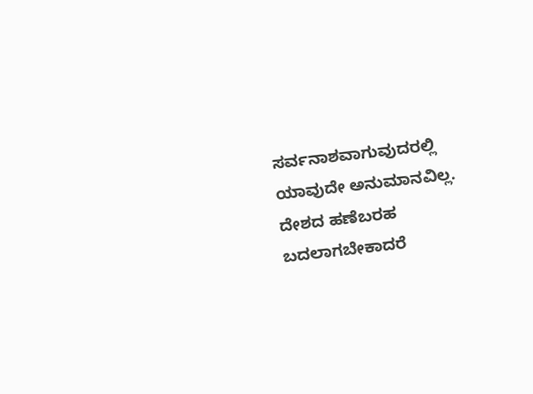ಸರ್ವನಾಶವಾಗುವುದರಲ್ಲಿ ಯಾವುದೇ ಅನುಮಾನವಿಲ್ಲ. ದೇಶದ ಹಣೆಬರಹ ಬದಲಾಗಬೇಕಾದರೆ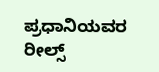ಪ್ರಧಾನಿಯವರ ರೀಲ್ಸ್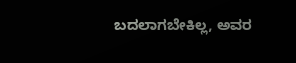ಬದಲಾಗಬೇಕಿಲ್ಲ, ಅವರ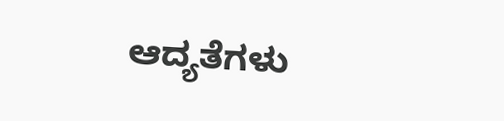ಆದ್ಯತೆಗಳು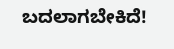ಬದಲಾಗಬೇಕಿದೆ!